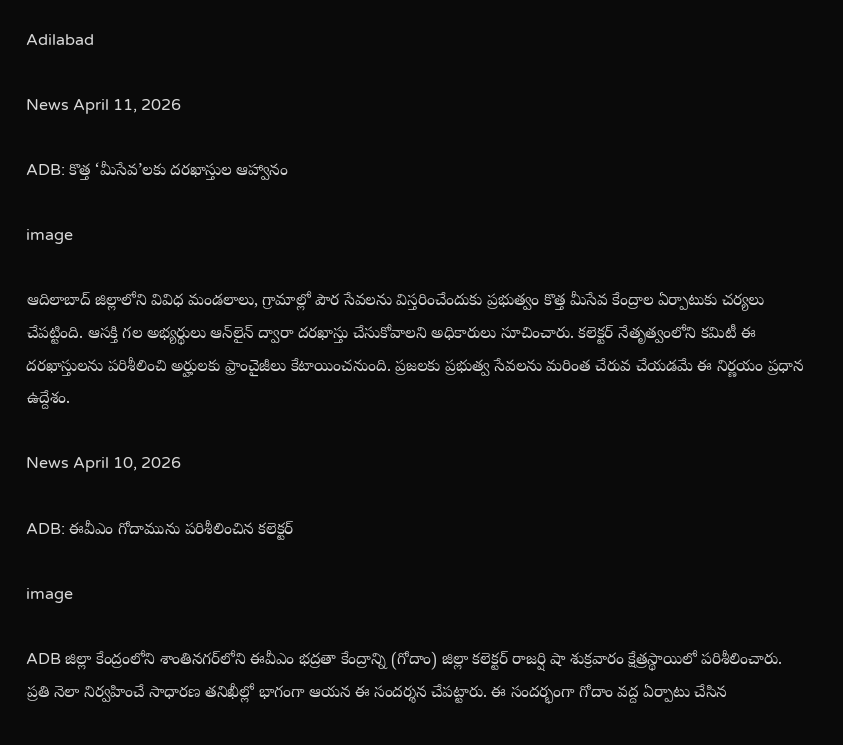Adilabad

News April 11, 2026

ADB: కొత్త ‘మీసేవ’లకు దరఖాస్తుల ఆహ్వానం

image

ఆదిలాబాద్‌ జిల్లాలోని వివిధ మండలాలు, గ్రామాల్లో పౌర సేవలను విస్తరించేందుకు ప్రభుత్వం కొత్త మీసేవ కేంద్రాల ఏర్పాటుకు చర్యలు చేపట్టింది. ఆసక్తి గల అభ్యర్థులు ఆన్‌లైన్ ద్వారా దరఖాస్తు చేసుకోవాలని అధికారులు సూచించారు. కలెక్టర్ నేతృత్వంలోని కమిటీ ఈ దరఖాస్తులను పరిశీలించి అర్హులకు ఫ్రాంచైజీలు కేటాయించనుంది. ప్రజలకు ప్రభుత్వ సేవలను మరింత చేరువ చేయడమే ఈ నిర్ణయం ప్రధాన ఉద్దేశం.

News April 10, 2026

ADB: ఈవీఎం గోదామును పరిశీలించిన కలెక్టర్

image

ADB జిల్లా కేంద్రంలోని శాంతినగర్‌లోని ఈవీఎం భద్రతా కేంద్రాన్ని (గోదాం) జిల్లా కలెక్టర్ రాజర్షి షా శుక్రవారం క్షేత్రస్థాయిలో పరిశీలించారు. ప్రతి నెలా నిర్వహించే సాధారణ తనిఖీల్లో భాగంగా ఆయన ఈ సందర్శన చేపట్టారు. ఈ సందర్భంగా గోదాం వద్ద ఏర్పాటు చేసిన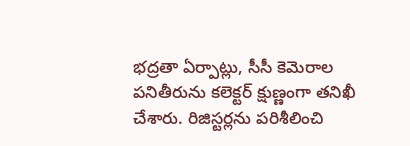భద్రతా ఏర్పాట్లు, సీసీ కెమెరాల పనితీరును కలెక్టర్ క్షుణ్ణంగా తనిఖీ చేశారు. రిజిస్టర్లను పరిశీలించి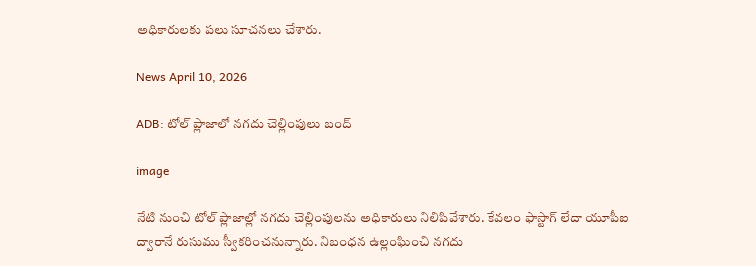అధికారులకు పలు సూచనలు చేశారు.

News April 10, 2026

ADB: టోల్‌ ప్లాజాలో నగదు చెల్లింపులు బంద్

image

నేటి నుంచి టోల్‌ ప్లాజాల్లో నగదు చెల్లింపులను అధికారులు నిలిపివేశారు. కేవలం ఫాస్టాగ్‌ లేదా యూపీఐ ద్వారానే రుసుము స్వీకరించనున్నారు. నిబంధన ఉల్లంఘించి నగదు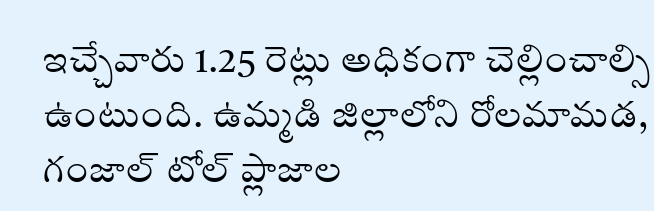ఇచ్చేవారు 1.25 రెట్లు అధికంగా చెల్లించాల్సి ఉంటుంది. ఉమ్మడి జిల్లాలోని రోలమామడ, గంజాల్‌ టోల్‌ ప్లాజాల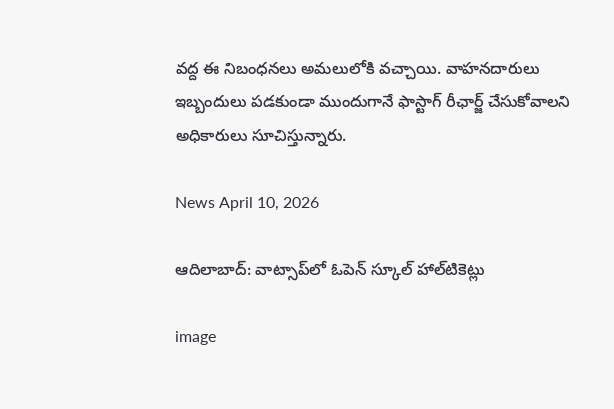వద్ద ఈ నిబంధనలు అమలులోకి వచ్చాయి. వాహనదారులు ఇబ్బందులు పడకుండా ముందుగానే ఫాస్టాగ్‌ రీఛార్జ్ చేసుకోవాలని అధికారులు సూచిస్తున్నారు.

News April 10, 2026

ఆదిలాబాద్: వాట్సాప్‌లో ఓపెన్‌ స్కూల్‌ హాల్‌టికెట్లు

image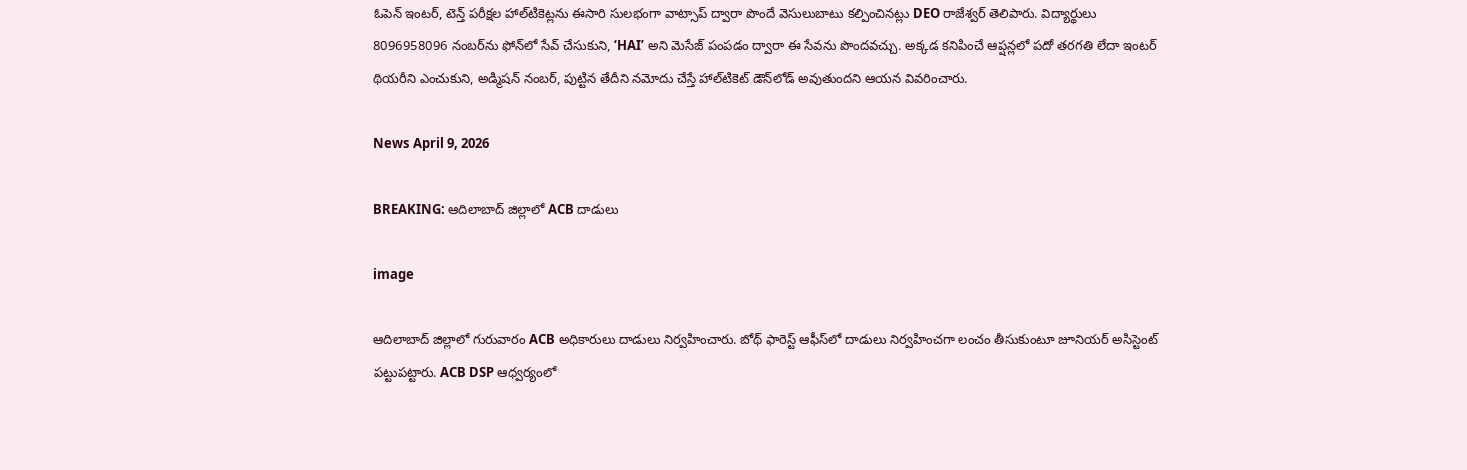ఓపెన్ ఇంటర్, టెన్త్ పరీక్షల హాల్‌టికెట్లను ఈసారి సులభంగా వాట్సాప్ ద్వారా పొందే వెసులుబాటు కల్పించినట్లు DEO రాజేశ్వర్ తెలిపారు. విద్యార్థులు 8096958096 నంబర్‌ను ఫోన్‌లో సేవ్ చేసుకుని, ‘HAI’ అని మెసేజ్ పంపడం ద్వారా ఈ సేవను పొందవచ్చు. అక్కడ కనిపించే ఆప్షన్లలో పదో తరగతి లేదా ఇంటర్ థియరీని ఎంచుకుని, అడ్మిషన్ నంబర్, పుట్టిన తేదీని నమోదు చేస్తే హాల్‌టికెట్ డౌన్‌లోడ్ అవుతుందని ఆయన వివరించారు.

News April 9, 2026

BREAKING: ఆదిలాబాద్ జిల్లాలో ACB దాడులు

image

ఆదిలాబాద్ జిల్లాలో గురువారం ACB అధికారులు దాడులు నిర్వహించారు. బోథ్ ఫారెస్ట్ ఆఫీస్‌లో దాడులు నిర్వహించగా లంచం తీసుకుంటూ జూనియర్ అసిస్టెంట్ పట్టుపట్టారు. ACB DSP ఆధ్వర్యంలో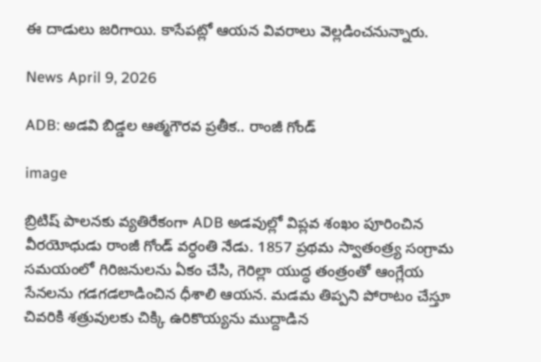ఈ దాడులు జరిగాయి. కాసేపట్లో ఆయన వివరాలు వెల్లడించనున్నారు.

News April 9, 2026

ADB: అడవి బిడ్డల ఆత్మగౌరవ ప్రతీక.. రాంజీ గోండ్

image

బ్రిటిష్ పాలనకు వ్యతిరేకంగా ADB అడవుల్లో విప్లవ శంఖం పూరించిన వీరయోధుడు రాంజీ గోండ్ వర్ధంతి నేడు. 1857 ప్రథమ స్వాతంత్ర్య సంగ్రామ సమయంలో గిరిజనులను ఏకం చేసి, గెరిల్లా యుద్ధ తంత్రంతో ఆంగ్లేయ సేనలను గడగడలాడించిన ధీశాలి ఆయన. మడమ తిప్పని పోరాటం చేస్తూ చివరికి శత్రువులకు చిక్కి ఉరికొయ్యను ముద్దాడిన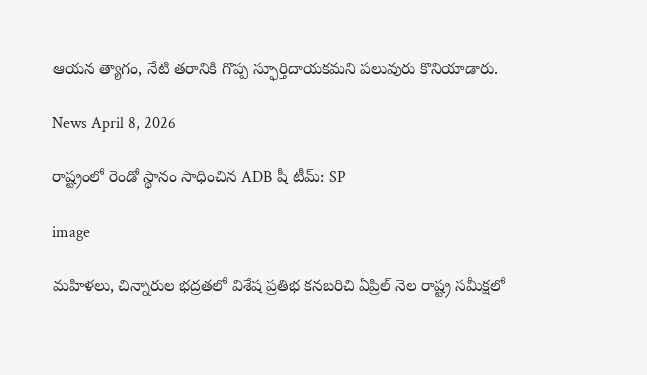ఆయన త్యాగం, నేటి తరానికి గొప్ప స్ఫూర్తిదాయకమని పలువురు కొనియాడారు.

News April 8, 2026

రాష్ట్రంలో రెండో స్థానం సాధించిన ADB షీ టీమ్: SP

image

మహిళలు, చిన్నారుల భద్రతలో విశేష ప్రతిభ కనబరిచి ఏప్రిల్ నెల రాష్ట్ర సమీక్షలో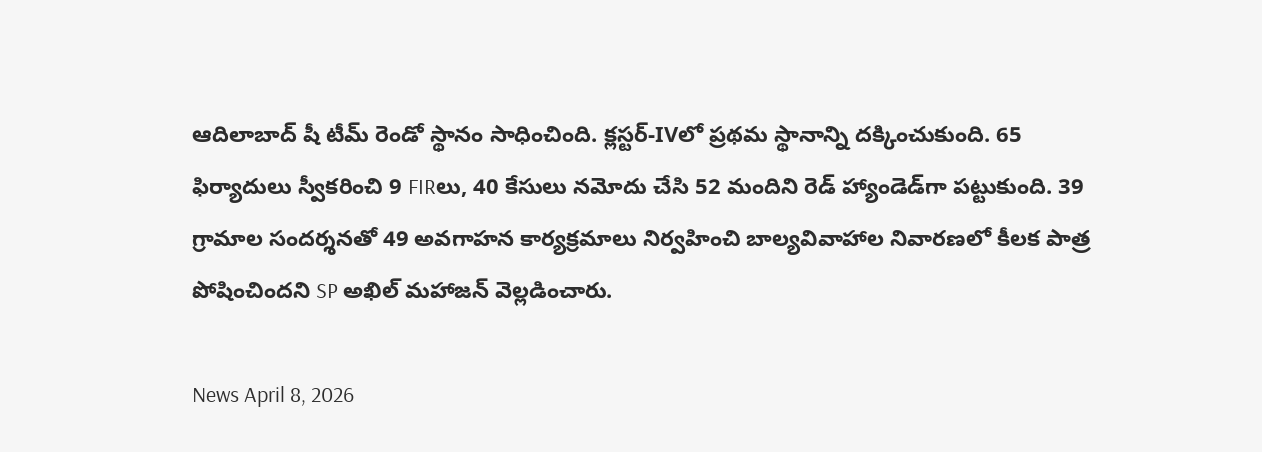ఆదిలాబాద్ షీ టీమ్ రెండో స్థానం సాధించింది. క్లస్టర్-IVలో ప్రథమ స్థానాన్ని దక్కించుకుంది. 65 ఫిర్యాదులు స్వీకరించి 9 FIRలు, 40 కేసులు నమోదు చేసి 52 మందిని రెడ్ హ్యాండెడ్‌గా పట్టుకుంది. 39 గ్రామాల సందర్శనతో 49 అవగాహన కార్యక్రమాలు నిర్వహించి బాల్యవివాహాల నివారణలో కీలక పాత్ర పోషించిందని SP అఖిల్ మహాజన్ వెల్లడించారు.

News April 8, 2026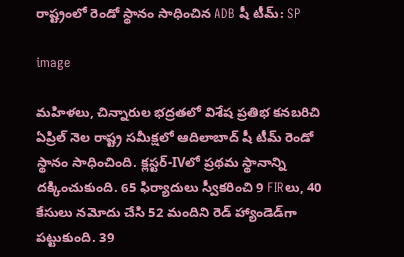రాష్ట్రంలో రెండో స్థానం సాధించిన ADB షీ టీమ్: SP

image

మహిళలు, చిన్నారుల భద్రతలో విశేష ప్రతిభ కనబరిచి ఏప్రిల్ నెల రాష్ట్ర సమీక్షలో ఆదిలాబాద్ షీ టీమ్ రెండో స్థానం సాధించింది. క్లస్టర్-IVలో ప్రథమ స్థానాన్ని దక్కించుకుంది. 65 ఫిర్యాదులు స్వీకరించి 9 FIRలు, 40 కేసులు నమోదు చేసి 52 మందిని రెడ్ హ్యాండెడ్‌గా పట్టుకుంది. 39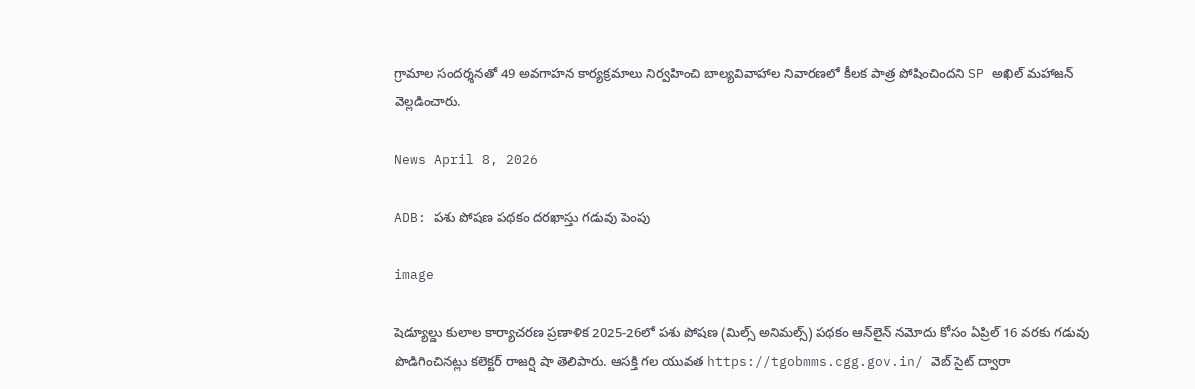గ్రామాల సందర్శనతో 49 అవగాహన కార్యక్రమాలు నిర్వహించి బాల్యవివాహాల నివారణలో కీలక పాత్ర పోషించిందని SP అఖిల్ మహాజన్ వెల్లడించారు.

News April 8, 2026

ADB: పశు పోషణ పథకం దరఖాస్తు గడువు పెంపు

image

షెడ్యూల్డు కులాల కార్యాచరణ ప్రణాళిక 2025-26లో పశు పోషణ (మిల్స్ అనిమల్స్) పథకం ఆన్‌లైన్ నమోదు కోసం ఏప్రిల్ 16 వరకు గడువు పొడిగించినట్లు కలెక్టర్ రాజర్షి షా తెలిపారు. ఆసక్తి గల యువత https://tgobmms.cgg.gov.in/ వెబ్ సైట్ ద్వారా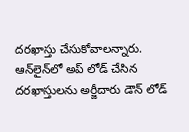దరఖాస్తు చేసుకోవాలన్నారు. ఆన్‌లైన్‌లో అప్ లోడ్ చేసిన దరఖాస్తులను అర్జీదారు డౌన్ లోడ్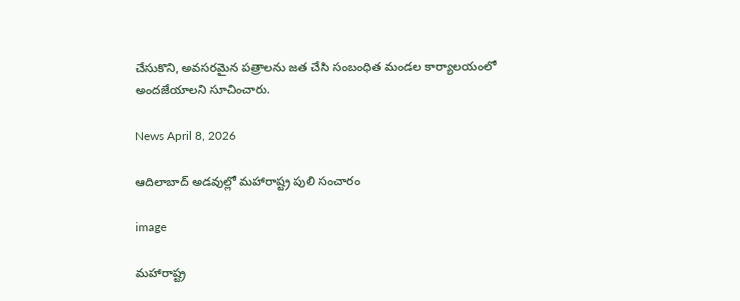చేసుకొని, అవసరమైన పత్రాలను జత చేసి సంబంధిత మండల కార్యాలయంలో అందజేయాలని సూచించారు.

News April 8, 2026

ఆదిలాబాద్ అడవుల్లో మహారాష్ట్ర పులి సంచారం

image

మహారాష్ట్ర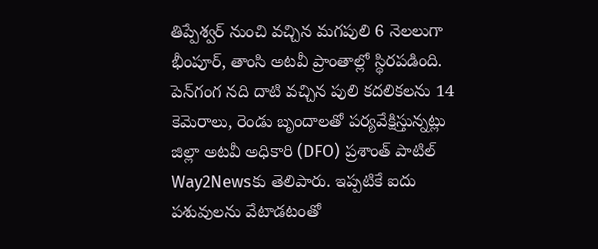తిప్పేశ్వర్ నుంచి వచ్చిన మగపులి 6 నెలలుగా భీంపూర్, తాంసి అటవీ ప్రాంతాల్లో స్థిరపడింది. పెన్‌గంగ నది దాటి వచ్చిన పులి కదలికలను 14 కెమెరాలు, రెండు బృందాలతో పర్యవేక్షిస్తున్నట్లు జిల్లా అటవీ అధికారి (DFO) ప్రశాంత్ పాటిల్ Way2Newsకు తెలిపారు. ఇప్పటికే ఐదు పశువులను వేటాడటంతో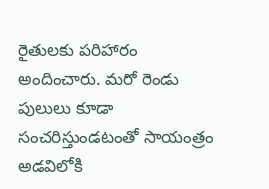రైతులకు పరిహారం అందించారు. మరో రెండు పులులు కూడా సంచరిస్తుండటంతో సాయంత్రం అడవిలోకి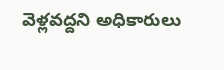వెళ్లవద్దని అధికారులు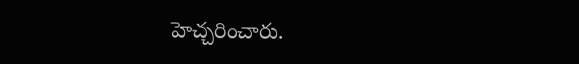హెచ్చరించారు.